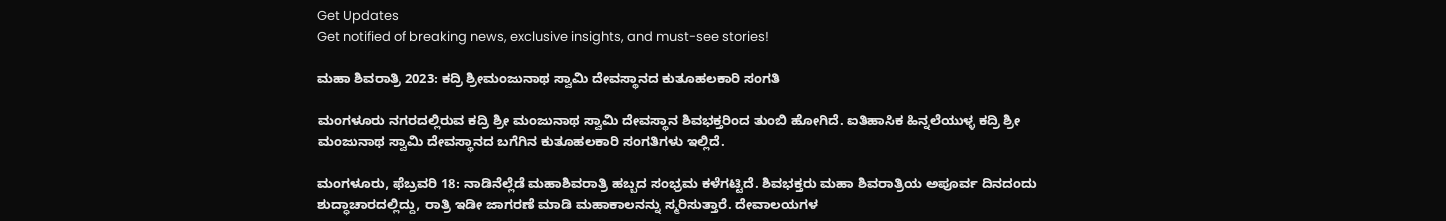Get Updates
Get notified of breaking news, exclusive insights, and must-see stories!

ಮಹಾ ಶಿವರಾತ್ರಿ 2023: ಕದ್ರಿ ಶ್ರೀಮಂಜುನಾಥ ಸ್ವಾಮಿ ದೇವಸ್ಥಾನದ ಕುತೂಹಲಕಾರಿ ಸಂಗತಿ

ಮಂಗಳೂರು ನಗರದಲ್ಲಿರುವ ಕದ್ರಿ ಶ್ರೀ ಮಂಜುನಾಥ ಸ್ವಾಮಿ ದೇವಸ್ಥಾನ ಶಿವಭಕ್ತರಿಂದ ತುಂಬಿ ಹೋಗಿದೆ. ಐತಿಹಾಸಿಕ ಹಿನ್ನಲೆಯುಳ್ಳ ಕದ್ರಿ ಶ್ರೀ ಮಂಜುನಾಥ ಸ್ವಾಮಿ ದೇವಸ್ಥಾನದ ಬಗೆಗಿನ ಕುತೂಹಲಕಾರಿ ಸಂಗತಿಗಳು ಇಲ್ಲಿದೆ.

ಮಂಗಳೂರು, ಫೆಬ್ರವರಿ 18: ನಾಡಿನೆಲ್ಲೆಡೆ ಮಹಾಶಿವರಾತ್ರಿ ಹಬ್ಬದ ಸಂಭ್ರಮ ಕಳೆಗಟ್ಟಿದೆ. ಶಿವಭಕ್ತರು ಮಹಾ ಶಿವರಾತ್ರಿಯ ಅಪೂರ್ವ ದಿನದಂದು ಶುದ್ಧಾಚಾರದಲ್ಲಿದ್ದು, ರಾತ್ರಿ ಇಡೀ ಜಾಗರಣೆ ಮಾಡಿ ಮಹಾಕಾಲನನ್ನು ಸ್ಮರಿಸುತ್ತಾರೆ. ದೇವಾಲಯಗಳ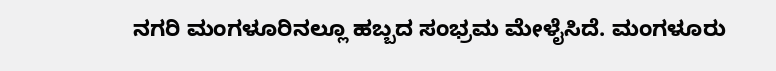ನಗರಿ ಮಂಗಳೂರಿನಲ್ಲೂ ಹಬ್ಬದ ಸಂಭ್ರಮ ಮೇಳೈಸಿದೆ. ಮಂಗಳೂರು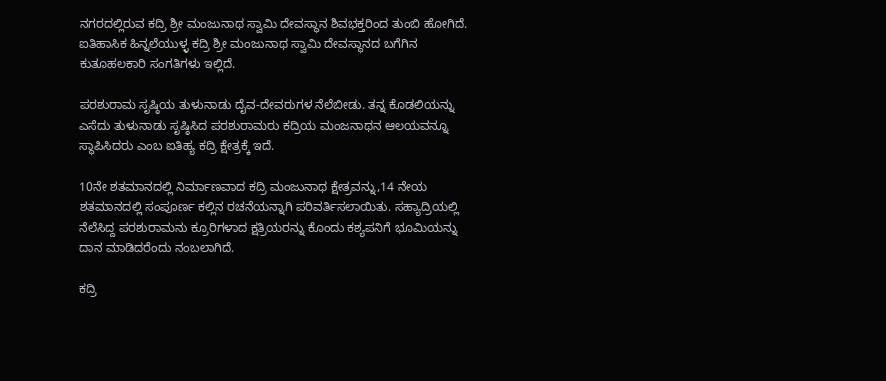ನಗರದಲ್ಲಿರುವ ಕದ್ರಿ ಶ್ರೀ ಮಂಜುನಾಥ ಸ್ವಾಮಿ ದೇವಸ್ಥಾನ ಶಿವಭಕ್ತರಿಂದ ತುಂಬಿ ಹೋಗಿದೆ. ಐತಿಹಾಸಿಕ ಹಿನ್ನಲೆಯುಳ್ಳ ಕದ್ರಿ ಶ್ರೀ ಮಂಜುನಾಥ ಸ್ವಾಮಿ ದೇವಸ್ಥಾನದ ಬಗೆಗಿನ ಕುತೂಹಲಕಾರಿ ಸಂಗತಿಗಳು ಇಲ್ಲಿದೆ.

ಪರಶುರಾಮ ಸೃಷ್ಠಿಯ ತುಳುನಾಡು ದೈವ-ದೇವರುಗಳ ನೆಲೆಬೀಡು. ತನ್ನ ಕೊಡಲಿಯನ್ನು ಎಸೆದು ತುಳುನಾಡು ಸೃಷ್ಠಿಸಿದ ಪರಶುರಾಮರು ಕದ್ರಿಯ ಮಂಜನಾಥನ ಆಲಯವನ್ನೂ ಸ್ಥಾಪಿಸಿದರು ಎಂಬ ಐತಿಹ್ಯ ಕದ್ರಿ ಕ್ಷೇತ್ರಕ್ಕೆ ಇದೆ.

10ನೇ ಶತಮಾನದಲ್ಲಿ ನಿರ್ಮಾಣವಾದ ಕದ್ರಿ ಮಂಜುನಾಥ ಕ್ಷೇತ್ರವನ್ನು,14 ನೇಯ ಶತಮಾನದಲ್ಲಿ ಸಂಪೂರ್ಣ ಕಲ್ಲಿನ ರಚನೆಯನ್ನಾಗಿ ಪರಿವರ್ತಿಸಲಾಯಿತು. ಸಹ್ಯಾದ್ರಿಯಲ್ಲಿ ನೆಲೆಸಿದ್ದ ಪರಶುರಾಮನು ಕ್ರೂರಿಗಳಾದ ಕ್ಷತ್ರಿಯರನ್ನು ಕೊಂದು ಕಶ್ಯಪನಿಗೆ ಭೂಮಿಯನ್ನು ದಾನ ಮಾಡಿದರೆಂದು ನಂಬಲಾಗಿದೆ.

ಕದ್ರಿ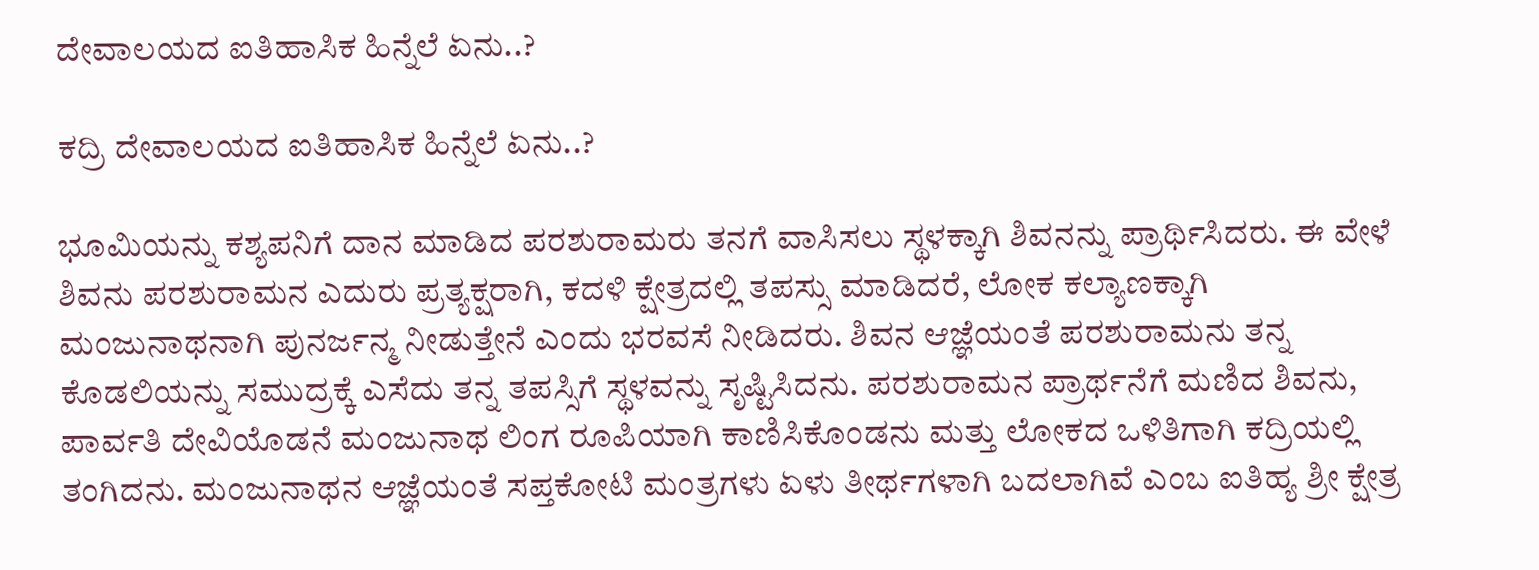ದೇವಾಲಯದ ಐತಿಹಾಸಿಕ ಹಿನ್ನೆಲೆ ಏನು..?

ಕದ್ರಿ ದೇವಾಲಯದ ಐತಿಹಾಸಿಕ ಹಿನ್ನೆಲೆ ಏನು..?

ಭೂಮಿಯನ್ನು ಕಶ್ಯಪನಿಗೆ ದಾನ ಮಾಡಿದ ಪರಶುರಾಮರು ತನಗೆ ವಾಸಿಸಲು ಸ್ಥಳಕ್ಕಾಗಿ ಶಿವನನ್ನು ಪ್ರಾರ್ಥಿಸಿದರು. ಈ ವೇಳೆ ಶಿವನು ಪರಶುರಾಮನ ಎದುರು ಪ್ರತ್ಯಕ್ಷರಾಗಿ, ಕದಳಿ ಕ್ಷೇತ್ರದಲ್ಲಿ ತಪಸ್ಸು ಮಾಡಿದರೆ, ಲೋಕ ಕಲ್ಯಾಣಕ್ಕಾಗಿ ಮಂಜುನಾಥನಾಗಿ ಪುನರ್ಜನ್ಮ ನೀಡುತ್ತೇನೆ ಎಂದು ಭರವಸೆ ನೀಡಿದರು. ಶಿವನ ಆಜ್ಞೆಯಂತೆ ಪರಶುರಾಮನು ತನ್ನ ಕೊಡಲಿಯನ್ನು ಸಮುದ್ರಕ್ಕೆ ಎಸೆದು ತನ್ನ ತಪಸ್ಸಿಗೆ ಸ್ಥಳವನ್ನು ಸೃಷ್ಟಿಸಿದನು. ಪರಶುರಾಮನ ಪ್ರಾರ್ಥನೆಗೆ ಮಣಿದ ಶಿವನು, ಪಾರ್ವತಿ ದೇವಿಯೊಡನೆ ಮಂಜುನಾಥ ಲಿಂಗ ರೂಪಿಯಾಗಿ ಕಾಣಿಸಿಕೊಂಡನು ಮತ್ತು ಲೋಕದ ಒಳಿತಿಗಾಗಿ ಕದ್ರಿಯಲ್ಲಿ ತಂಗಿದನು. ಮಂಜುನಾಥನ ಆಜ್ಞೆಯಂತೆ ಸಪ್ತಕೋಟಿ ಮಂತ್ರಗಳು ಏಳು ತೀರ್ಥಗಳಾಗಿ ಬದಲಾಗಿವೆ ಎಂಬ ಐತಿಹ್ಯ ಶ್ರೀ ಕ್ಷೇತ್ರ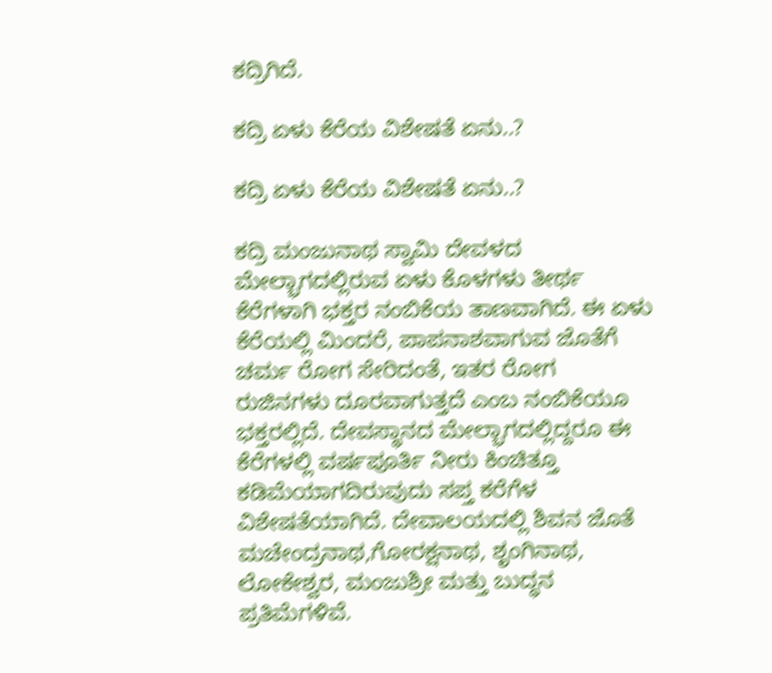ಕದ್ರಿಗಿದೆ.

ಕದ್ರಿ ಏಳು ಕೆರೆಯ ವಿಶೇಷತೆ ಏನು..?

ಕದ್ರಿ ಏಳು ಕೆರೆಯ ವಿಶೇಷತೆ ಏನು..?

ಕದ್ರಿ ಮಂಜುನಾಥ ಸ್ವಾಮಿ ದೇವಳದ ಮೇಲ್ಭಾಗದಲ್ಲಿರುವ ಏಳು ಕೊಳಗಳು ತೀರ್ಥ ಕೆರೆಗಳಾಗಿ ಭಕ್ತರ ನಂಬಿಕೆಯ ತಾಣವಾಗಿದೆ. ಈ ಏಳು ಕೆರೆಯಲ್ಲಿ ಮಿಂದರೆ, ಪಾಪ‌ನಾಶವಾಗುವ ಜೊತೆಗೆ ಚರ್ಮ ರೋಗ ಸೇರಿದಂತೆ, ಇತರ ರೋಗ ರುಜಿನಗಳು ದೂರವಾಗುತ್ತದೆ ಎಂಬ ನಂಬಿಕೆಯೂ ಭಕ್ತರಲ್ಲಿದೆ. ದೇವಸ್ಥಾನದ ಮೇಲ್ಭಾಗದಲ್ಲಿದ್ದರೂ ಈ ಕೆರೆಗಳಲ್ಲಿ ವರ್ಷಪೂರ್ತಿ ನೀರು ಕಿಂಚಿತ್ತೂ ಕಡಿಮೆಯಾಗದಿರುವುದು ಸಪ್ತ ಕರೆಗೆಳ ವಿಶೇಷತೆಯಾಗಿದೆ. ದೇವಾಲಯದಲ್ಲಿ ಶಿವನ ಜೊತೆ ಮಚೇಂದ್ರನಾಥ,ಗೋರಕ್ಷನಾಥ, ಶೃಂಗಿನಾಥ, ಲೋಕೇಶ್ವರ, ಮಂಜುಶ್ರೀ ಮತ್ತು ಬುದ್ಧನ ಪ್ರತಿಮೆಗಳಿವೆ.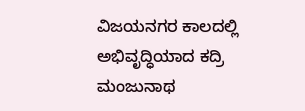ವಿಜಯನಗರ‌ ಕಾಲದಲ್ಲಿ ಅಭಿವೃದ್ಧಿಯಾದ ಕದ್ರಿ ಮಂಜುನಾಥ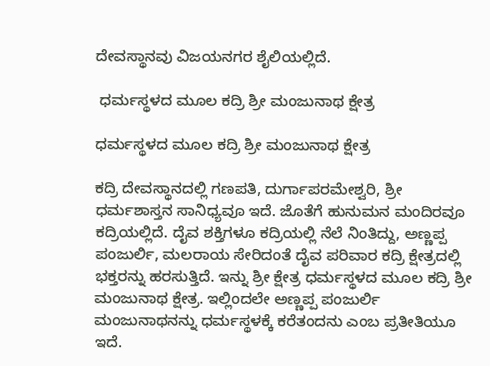ದೇವಸ್ಥಾನವು ವಿಜಯನಗರ ಶೈಲಿಯಲ್ಲಿದೆ.

 ಧರ್ಮಸ್ಥಳದ ಮೂಲ ಕದ್ರಿ ಶ್ರೀ ಮಂಜುನಾಥ ಕ್ಷೇತ್ರ‌‌

ಧರ್ಮಸ್ಥಳದ ಮೂಲ ಕದ್ರಿ ಶ್ರೀ ಮಂಜುನಾಥ ಕ್ಷೇತ್ರ‌‌

ಕದ್ರಿ ದೇವಸ್ಥಾನದಲ್ಲಿ ಗಣಪತಿ, ದುರ್ಗಾಪರಮೇಶ್ವರಿ, ಶ್ರೀ ಧರ್ಮಶಾಸ್ತನ ಸಾನಿಧ್ಯವೂ ಇದೆ. ಜೊತೆಗೆ ಹುನುಮನ ಮಂದಿರವೂ ಕದ್ರಿಯಲ್ಲಿದೆ. ದೈವ ಶಕ್ತಿಗಳೂ ಕದ್ರಿಯಲ್ಲಿ‌ ನೆಲೆ ನಿಂತಿದ್ದು, ಅಣ್ಣಪ್ಪ ಪಂಜುರ್ಲಿ, ಮಲರಾಯ ಸೇರಿದಂತೆ ದೈವ ಪರಿವಾರ ಕದ್ರಿ ಕ್ಷೇತ್ರದಲ್ಲಿ ಭಕ್ತರನ್ನು ಹರಸುತ್ತಿದೆ. ಇನ್ನು ಶ್ರೀ ಕ್ಷೇತ್ರ ಧರ್ಮಸ್ಥಳದ ಮೂಲ ಕದ್ರಿ ಶ್ರೀ ಮಂಜುನಾಥ ಕ್ಷೇತ್ರ‌‌. ಇಲ್ಲಿಂದಲೇ ಅಣ್ಣಪ್ಪ ಪಂಜುರ್ಲಿ ಮಂಜುನಾಥನನ್ನು ಧರ್ಮಸ್ಥಳಕ್ಕೆ ಕರೆತಂದನು ಎಂಬ ಪ್ರತೀತಿಯೂ ಇದೆ‌‌.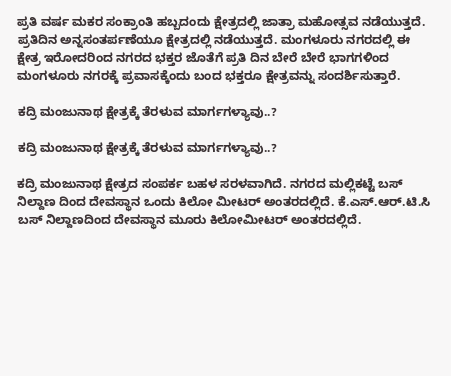ಪ್ರತಿ ವರ್ಷ ಮಕರ ಸಂಕ್ರಾಂತಿ ಹಬ್ಬದಂದು ಕ್ಷೇತ್ರದಲ್ಲಿ ಜಾತ್ರಾ ಮಹೋತ್ಸವ ನಡೆಯುತ್ತದೆ. ಪ್ರತಿದಿನ ಅನ್ನಸಂತರ್ಪಣೆಯೂ ಕ್ಷೇತ್ರದಲ್ಲಿ ನ‌ಡೆಯುತ್ತದೆ. ಮಂಗಳೂರು ನಗರದಲ್ಲಿ ಈ ಕ್ಷೇತ್ರ ಇರೋದರಿಂದ ನಗರದ ಭಕ್ತರ ಜೊತೆಗೆ ಪ್ರತಿ ದಿನ ಬೇರೆ ಬೇರೆ ಭಾಗಗಳಿಂದ ಮಂಗಳೂರು ನಗರಕ್ಕೆ ಪ್ರವಾಸಕ್ಕೆಂದು ಬಂದ ಭಕ್ತರೂ ಕ್ಷೇತ್ರವನ್ನು ಸಂದರ್ಶಿಸುತ್ತಾರೆ.

ಕದ್ರಿ ಮಂಜುನಾಥ ಕ್ಷೇತ್ರಕ್ಕೆ ತೆರಳುವ ಮಾರ್ಗಗಳ್ಯಾವು..?

ಕದ್ರಿ ಮಂಜುನಾಥ ಕ್ಷೇತ್ರಕ್ಕೆ ತೆರಳುವ ಮಾರ್ಗಗಳ್ಯಾವು..?

ಕದ್ರಿ ಮಂಜುನಾಥ ಕ್ಷೇತ್ರದ ಸಂಪರ್ಕ ಬಹಳ ಸರಳವಾಗಿದೆ‌‌. ನಗರದ ಮಲ್ಲಿಕಟ್ಟೆ ಬಸ್ ನಿಲ್ದಾಣ ದಿಂದ ದೇವಸ್ಥಾನ ಒಂದು ಕಿಲೋ ಮೀಟರ್‌ ಅಂತರದಲ್ಲಿದೆ. ಕೆ.ಎಸ್.ಆರ್.ಟಿ.ಸಿ ಬಸ್ ನಿಲ್ದಾಣದಿಂದ ದೇವಸ್ಥಾನ ಮೂರು ಕಿಲೋಮೀಟರ್‌ ಅಂತರದಲ್ಲಿದೆ.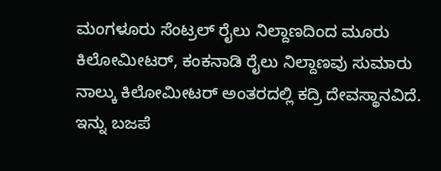ಮಂಗಳೂರು ಸೆಂಟ್ರಲ್ ರೈಲು ನಿಲ್ದಾಣದಿಂದ ಮೂರು ಕಿಲೋಮೀಟರ್‌, ಕಂಕನಾಡಿ ರೈಲು ನಿಲ್ದಾಣವು ಸುಮಾರು ನಾಲ್ಕು ಕಿಲೋಮೀಟರ್ ಅಂತರದಲ್ಲಿ ಕದ್ರಿ ದೇವಸ್ಥಾನವಿದೆ. ಇನ್ನು ಬಜಪೆ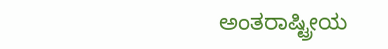ಅಂತರಾಷ್ಟ್ರೀಯ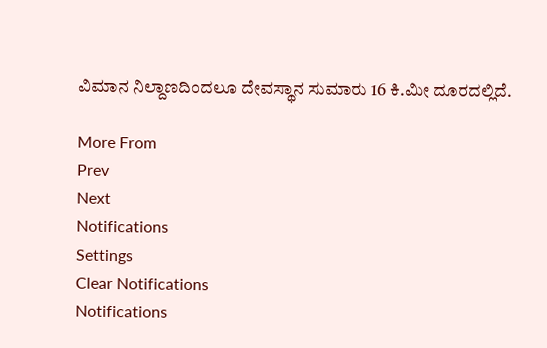ವಿಮಾನ ನಿಲ್ದಾಣದಿಂದಲೂ ದೇವಸ್ಥಾನ ಸುಮಾರು 16 ಕಿ.ಮೀ ದೂರದಲ್ಲಿದೆ.

More From
Prev
Next
Notifications
Settings
Clear Notifications
Notifications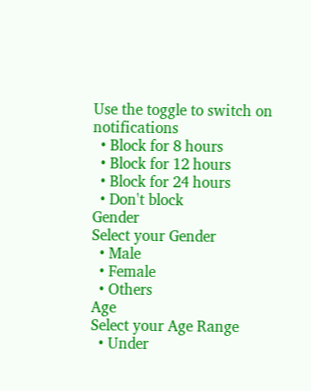Use the toggle to switch on notifications
  • Block for 8 hours
  • Block for 12 hours
  • Block for 24 hours
  • Don't block
Gender
Select your Gender
  • Male
  • Female
  • Others
Age
Select your Age Range
  • Under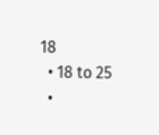18
  • 18 to 25
  •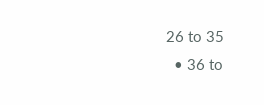26 to 35
  • 36 to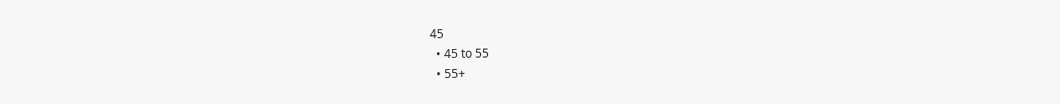45
  • 45 to 55
  • 55+